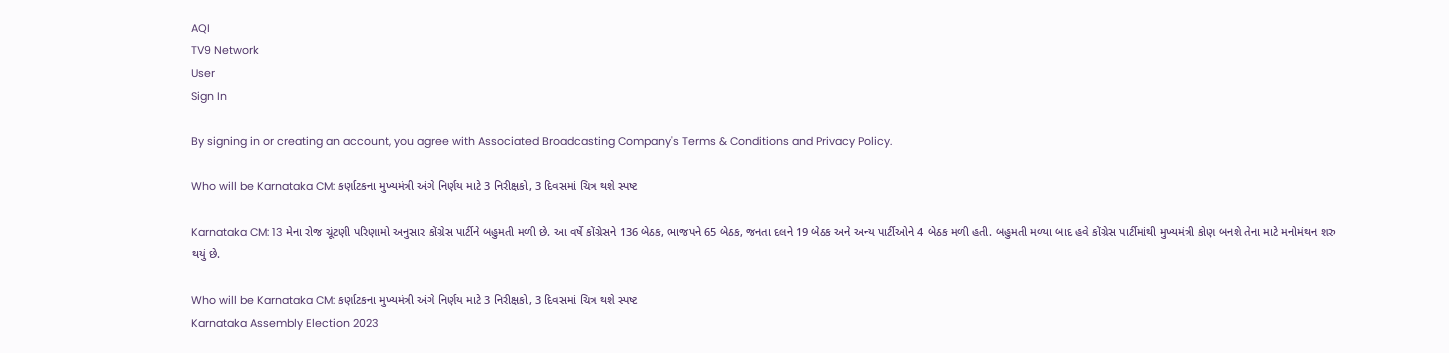AQI
TV9 Network
User
Sign In

By signing in or creating an account, you agree with Associated Broadcasting Company's Terms & Conditions and Privacy Policy.

Who will be Karnataka CM: કર્ણાટકના મુખ્યમંત્રી અંગે નિર્ણય માટે 3 નિરીક્ષકો, 3 દિવસમાં ચિત્ર થશે સ્પષ્ટ

Karnataka CM: 13 મેના રોજ ચૂંટણી પરિણામો અનુસાર કોંગ્રેસ પાર્ટીને બહુમતી મળી છે. આ વર્ષે કોંગ્રેસને 136 બેઠક, ભાજપને 65 બેઠક, જનતા દલને 19 બેઠક અને અન્ય પાર્ટીઓને 4 બેઠક મળી હતી. બહુમતી મળ્યા બાદ હવે કોંગ્રેસ પાર્ટીમાંથી મુખ્યમંત્રી કોણ બનશે તેના માટે મનોમંથન શરુ થયું છે.

Who will be Karnataka CM: કર્ણાટકના મુખ્યમંત્રી અંગે નિર્ણય માટે 3 નિરીક્ષકો, 3 દિવસમાં ચિત્ર થશે સ્પષ્ટ
Karnataka Assembly Election 2023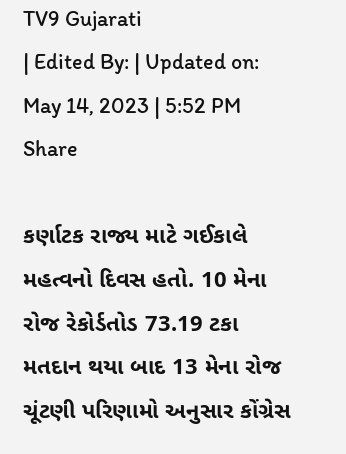TV9 Gujarati
| Edited By: | Updated on: May 14, 2023 | 5:52 PM
Share

કર્ણાટક રાજ્ય માટે ગઈકાલે મહત્વનો દિવસ હતો. 10 મેના રોજ રેકોર્ડતોડ 73.19 ટકા મતદાન થયા બાદ 13 મેના રોજ ચૂંટણી પરિણામો અનુસાર કોંગ્રેસ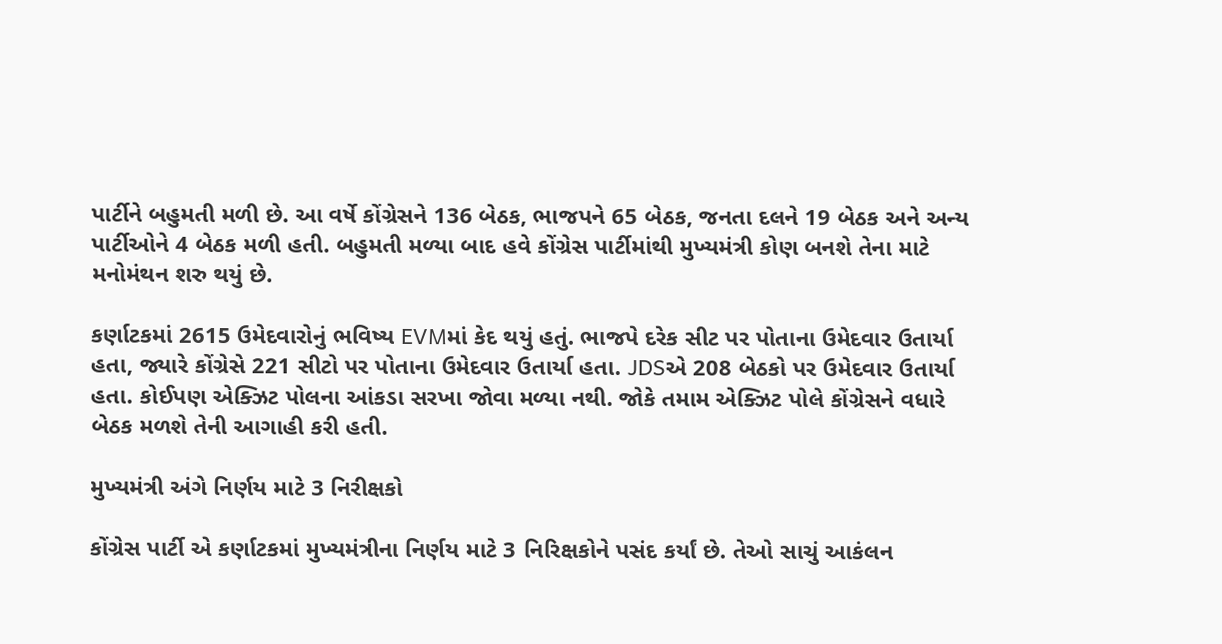પાર્ટીને બહુમતી મળી છે. આ વર્ષે કોંગ્રેસને 136 બેઠક, ભાજપને 65 બેઠક, જનતા દલને 19 બેઠક અને અન્ય પાર્ટીઓને 4 બેઠક મળી હતી. બહુમતી મળ્યા બાદ હવે કોંગ્રેસ પાર્ટીમાંથી મુખ્યમંત્રી કોણ બનશે તેના માટે મનોમંથન શરુ થયું છે.

કર્ણાટકમાં 2615 ઉમેદવારોનું ભવિષ્ય EVMમાં કેદ થયું હતું. ભાજપે દરેક સીટ પર પોતાના ઉમેદવાર ઉતાર્યા હતા, જ્યારે કોંગ્રેસે 221 સીટો પર પોતાના ઉમેદવાર ઉતાર્યા હતા. JDSએ 208 બેઠકો પર ઉમેદવાર ઉતાર્યા હતા. કોઈપણ એક્ઝિટ પોલના આંકડા સરખા જોવા મળ્યા નથી. જોકે તમામ એક્ઝિટ પોલે કોંગ્રેસને વધારે બેઠક મળશે તેની આગાહી કરી હતી.

મુખ્યમંત્રી અંગે નિર્ણય માટે 3 નિરીક્ષકો

કોંગ્રેસ પાર્ટી એ કર્ણાટકમાં મુખ્યમંત્રીના નિર્ણય માટે 3 નિરિક્ષકોને પસંદ કર્યાં છે. તેઓ સાચું આકંલન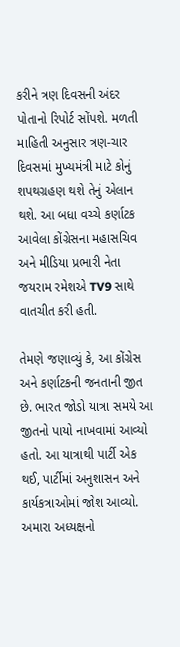કરીને ત્રણ દિવસની અંદર પોતાનો રિપોર્ટ સોંપશે. મળતી માહિતી અનુસાર ત્રણ-ચાર દિવસમાં મુખ્યમંત્રી માટે કોનું શપથગ્રહણ થશે તેનું એલાન થશે. આ બધા વચ્ચે કર્ણાટક આવેલા કોંગ્રેસના મહાસચિવ અને મીડિયા પ્રભારી નેતા જયરામ રમેશએ TV9 સાથે વાતચીત કરી હતી.

તેમણે જણાવ્યું કે, આ કોંગ્રેસ અને કર્ણાટકની જનતાની જીત છે. ભારત જોડો યાત્રા સમયે આ જીતનો પાયો નાખવામાં આવ્યો હતો. આ યાત્રાથી પાર્ટી એક થઈ, પાર્ટીમાં અનુશાસન અને કાર્યકત્રાઓમાં જોશ આવ્યો. અમારા અધ્યક્ષનો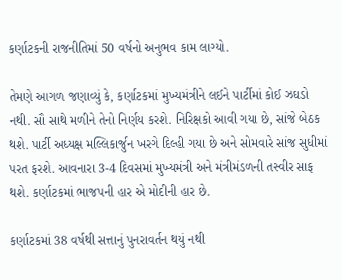કર્ણાટકની રાજનીતિમાં 50 વર્ષનો અનુભવ કામ લાગ્યો.

તેમણે આગળ જણાવ્યું કે, કર્ણાટકમાં મુખ્યમંત્રીને લઈને પાર્ટીમાં કોઈ ઝઘડો નથી. સૌ સાથે મળીને તેનો નિર્ણય કરશે. નિરિક્ષકો આવી ગયા છે, સાંજે બેઠક થશે. પાર્ટી અધ્યક્ષ મલ્લિકાર્જુન ખરગે દિલ્હી ગયા છે અને સોમવારે સાંજ સુધીમાં પરત ફરશે. આવનારા 3-4 દિવસમાં મુખ્યમંત્રી અને મંત્રીમંડળની તસ્વીર સાફ થશે. કર્ણાટકમાં ભાજપની હાર એ મોદીની હાર છે.

કર્ણાટકમાં 38 વર્ષથી સત્તાનું પુનરાવર્તન થયું નથી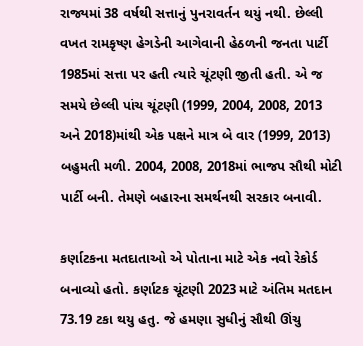રાજ્યમાં 38 વર્ષથી સત્તાનું પુનરાવર્તન થયું નથી. છેલ્લી વખત રામકૃષ્ણ હેગડેની આગેવાની હેઠળની જનતા પાર્ટી 1985માં સત્તા પર હતી ત્યારે ચૂંટણી જીતી હતી. એ જ સમયે છેલ્લી પાંચ ચૂંટણી (1999, 2004, 2008, 2013 અને 2018)માંથી એક પક્ષને માત્ર બે વાર (1999, 2013) બહુમતી મળી. 2004, 2008, 2018માં ભાજપ સૌથી મોટી પાર્ટી બની. તેમણે બહારના સમર્થનથી સરકાર બનાવી.

કર્ણાટકના મતદાતાઓ એ પોતાના માટે એક નવો રેકોર્ડ બનાવ્યો હતો. કર્ણાટક ચૂંટણી 2023 માટે અંતિમ મતદાન 73.19 ટકા થયુ હતુ. જે હમણા સુધીનું સૌથી ઊંચુ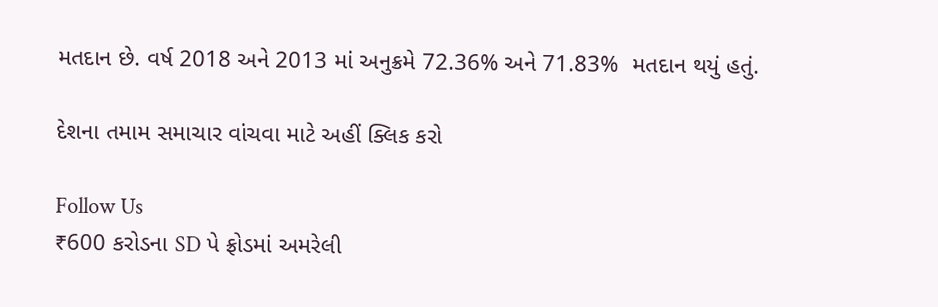મતદાન છે. વર્ષ 2018 અને 2013 માં અનુક્રમે 72.36% અને 71.83%  મતદાન થયું હતું.

દેશના તમામ સમાચાર વાંચવા માટે અહીં ક્લિક કરો

Follow Us
₹600 કરોડના SD પે ફ્રોડમાં અમરેલી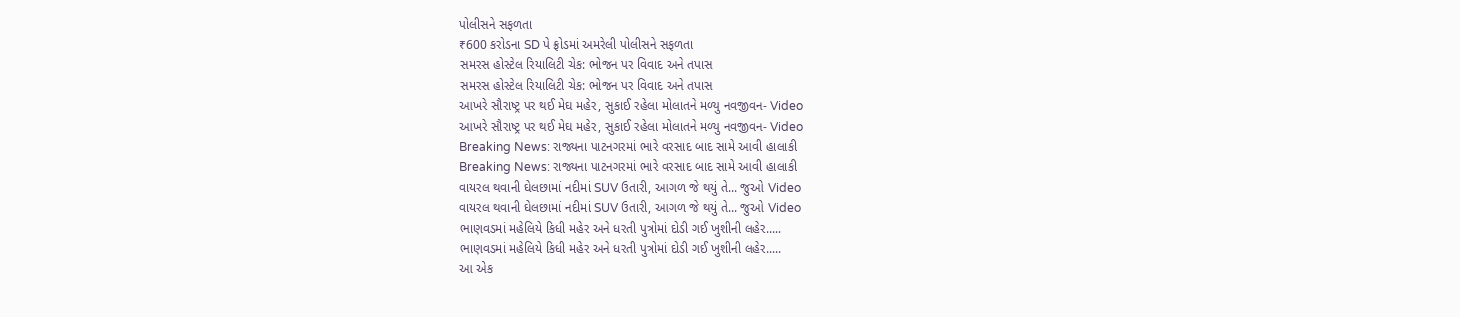પોલીસને સફળતા
₹600 કરોડના SD પે ફ્રોડમાં અમરેલી પોલીસને સફળતા
સમરસ હોસ્ટેલ રિયાલિટી ચેક: ભોજન પર વિવાદ અને તપાસ
સમરસ હોસ્ટેલ રિયાલિટી ચેક: ભોજન પર વિવાદ અને તપાસ
આખરે સૌરાષ્ટ્ર પર થઈ મેઘ મહેર, સુકાઈ રહેલા મોલાતને મળ્યુ નવજીવન- Video
આખરે સૌરાષ્ટ્ર પર થઈ મેઘ મહેર, સુકાઈ રહેલા મોલાતને મળ્યુ નવજીવન- Video
Breaking News: રાજ્યના પાટનગરમાં ભારે વરસાદ બાદ સામે આવી હાલાકી
Breaking News: રાજ્યના પાટનગરમાં ભારે વરસાદ બાદ સામે આવી હાલાકી
વાયરલ થવાની ઘેલછામાં નદીમાં SUV ઉતારી, આગળ જે થયું તે... જુઓ Video
વાયરલ થવાની ઘેલછામાં નદીમાં SUV ઉતારી, આગળ જે થયું તે... જુઓ Video
ભાણવડમાં મહેલિયે કિધી મહેર અને ધરતી પુત્રોમાં દોડી ગઈ ખુશીની લહેર.....
ભાણવડમાં મહેલિયે કિધી મહેર અને ધરતી પુત્રોમાં દોડી ગઈ ખુશીની લહેર.....
આ એક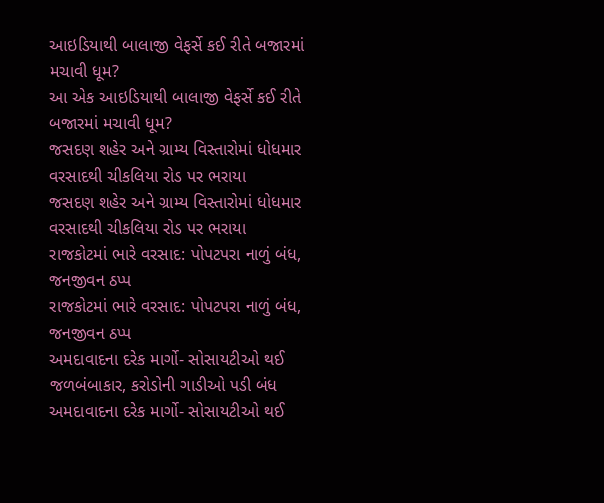આઇડિયાથી બાલાજી વેફર્સે કઈ રીતે બજારમાં મચાવી ધૂમ?
આ એક આઇડિયાથી બાલાજી વેફર્સે કઈ રીતે બજારમાં મચાવી ધૂમ?
જસદણ શહેર અને ગ્રામ્ય વિસ્તારોમાં ધોધમાર વરસાદથી ચીકલિયા રોડ પર ભરાયા
જસદણ શહેર અને ગ્રામ્ય વિસ્તારોમાં ધોધમાર વરસાદથી ચીકલિયા રોડ પર ભરાયા
રાજકોટમાં ભારે વરસાદ: પોપટપરા નાળું બંધ, જનજીવન ઠપ્પ
રાજકોટમાં ભારે વરસાદ: પોપટપરા નાળું બંધ, જનજીવન ઠપ્પ
અમદાવાદના દરેક માર્ગો- સોસાયટીઓ થઈ જળબંબાકાર, કરોડોની ગાડીઓ પડી બંધ
અમદાવાદના દરેક માર્ગો- સોસાયટીઓ થઈ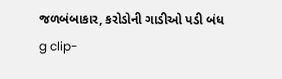જળબંબાકાર, કરોડોની ગાડીઓ પડી બંધ
g clip-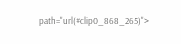path="url(#clip0_868_265)">